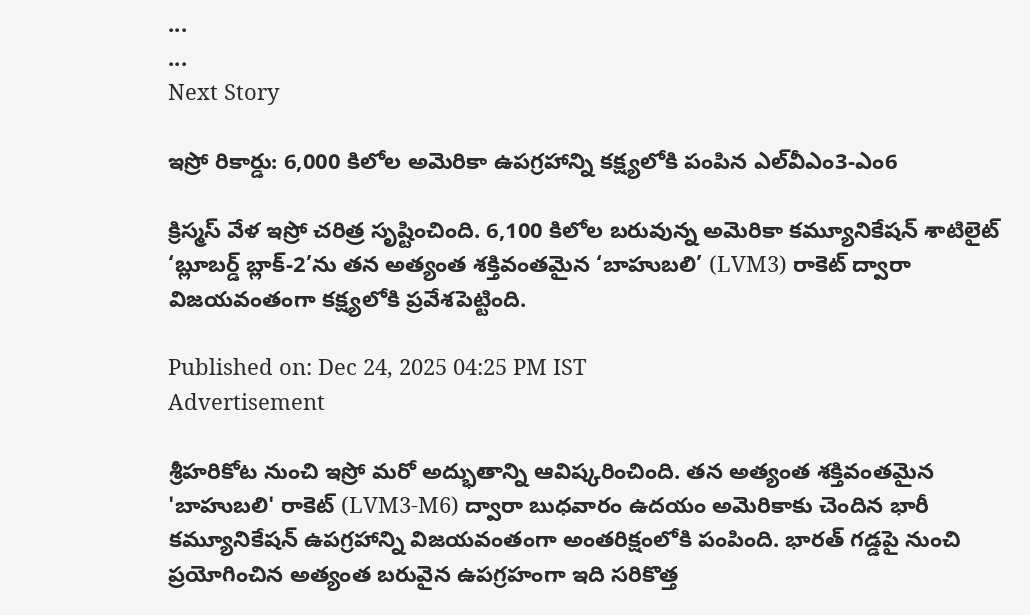...
...
Next Story

ఇస్రో రికార్డు: 6,000 కిలోల అమెరికా ఉపగ్రహాన్ని కక్ష్యలోకి పంపిన ఎల్‌వీఎం3-ఎం6

క్రిస్మస్ వేళ ఇస్రో చరిత్ర సృష్టించింది. 6,100 కిలోల బరువున్న అమెరికా కమ్యూనికేషన్ శాటిలైట్ ‘బ్లూబర్డ్ బ్లాక్-2’ను తన అత్యంత శక్తివంతమైన ‘బాహుబలి’ (LVM3) రాకెట్ ద్వారా విజయవంతంగా కక్ష్యలోకి ప్రవేశపెట్టింది.

Published on: Dec 24, 2025 04:25 PM IST
Advertisement

శ్రీహరికోట నుంచి ఇస్రో మరో అద్భుతాన్ని ఆవిష్కరించింది. తన అత్యంత శక్తివంతమైన 'బాహుబలి' రాకెట్ (LVM3-M6) ద్వారా బుధవారం ఉదయం అమెరికాకు చెందిన భారీ కమ్యూనికేషన్ ఉపగ్రహాన్ని విజయవంతంగా అంతరిక్షంలోకి పంపింది. భారత్ గడ్డపై నుంచి ప్రయోగించిన అత్యంత బరువైన ఉపగ్రహంగా ఇది సరికొత్త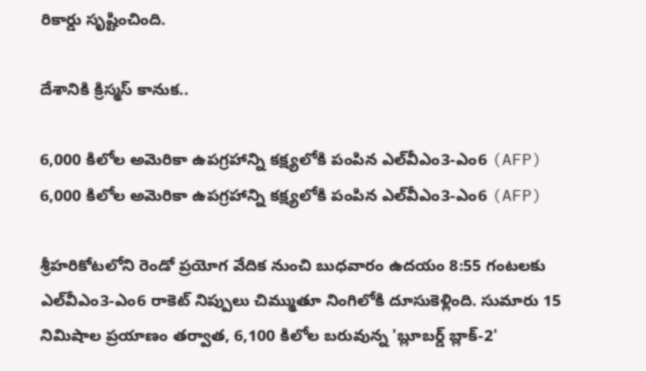రికార్డు సృష్టించింది.

దేశానికి క్రిస్మస్ కానుక..

6,000 కిలోల అమెరికా ఉపగ్రహాన్ని కక్ష్యలోకి పంపిన ఎల్‌వీఎం3-ఎం6 (AFP)
6,000 కిలోల అమెరికా ఉపగ్రహాన్ని కక్ష్యలోకి పంపిన ఎల్‌వీఎం3-ఎం6 (AFP)

శ్రీహరికోటలోని రెండో ప్రయోగ వేదిక నుంచి బుధవారం ఉదయం 8:55 గంటలకు ఎల్‌వీఎం3-ఎం6 రాకెట్ నిప్పులు చిమ్ముతూ నింగిలోకి దూసుకెళ్లింది. సుమారు 15 నిమిషాల ప్రయాణం తర్వాత, 6,100 కిలోల బరువున్న 'బ్లూబర్డ్ బ్లాక్-2'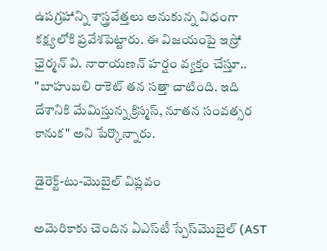ఉపగ్రహాన్ని శాస్త్రవేత్తలు అనుకున్న విధంగా కక్ష్యలోకి ప్రవేశపెట్టారు. ఈ విజయంపై ఇస్రో ఛైర్మన్ వి. నారాయణన్ హర్షం వ్యక్తం చేస్తూ.. "బాహుబలి రాకెట్ తన సత్తా చాటింది. ఇది దేశానికి మేమిస్తున్న క్రిస్మస్, నూతన సంవత్సర కానుక" అని పేర్కొన్నారు.

డైరెక్ట్-టు-మొబైల్ విప్లవం

అమెరికాకు చెందిన ఏఎస్‌టీ స్పేస్‌మొబైల్ (AST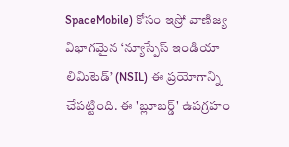SpaceMobile) కోసం ఇస్రో వాణిజ్య విభాగమైన ‘న్యూస్పేస్ ఇండియా లిమిటెడ్’ (NSIL) ఈ ప్రయోగాన్ని చేపట్టింది. ఈ 'బ్లూబర్డ్' ఉపగ్రహం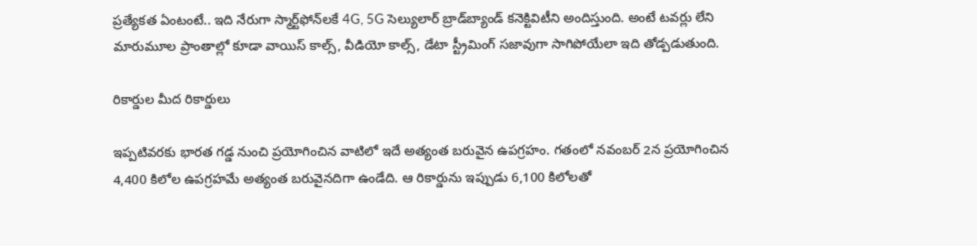ప్రత్యేకత ఏంటంటే.. ఇది నేరుగా స్మార్ట్‌ఫోన్‌లకే 4G, 5G సెల్యులార్ బ్రాడ్‌బ్యాండ్ కనెక్టివిటీని అందిస్తుంది. అంటే టవర్లు లేని మారుమూల ప్రాంతాల్లో కూడా వాయిస్ కాల్స్, వీడియో కాల్స్, డేటా స్ట్రీమింగ్ సజావుగా సాగిపోయేలా ఇది తోడ్పడుతుంది.

రికార్డుల మీద రికార్డులు

ఇప్పటివరకు భారత గడ్డ నుంచి ప్రయోగించిన వాటిలో ఇదే అత్యంత బరువైన ఉపగ్రహం. గతంలో నవంబర్ 2న ప్రయోగించిన 4,400 కిలోల ఉపగ్రహమే అత్యంత బరువైనదిగా ఉండేది. ఆ రికార్డును ఇప్పుడు 6,100 కిలోలతో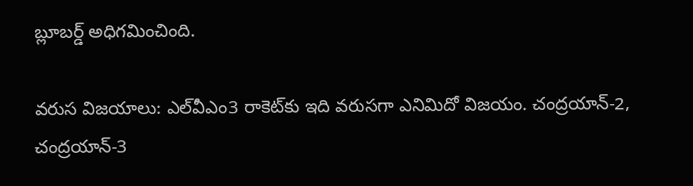బ్లూబర్డ్ అధిగమించింది.

వరుస విజయాలు: ఎల్‌వీఎం3 రాకెట్‌కు ఇది వరుసగా ఎనిమిదో విజయం. చంద్రయాన్-2, చంద్రయాన్-3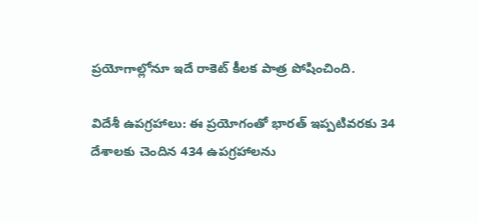ప్రయోగాల్లోనూ ఇదే రాకెట్ కీలక పాత్ర పోషించింది.

విదేశీ ఉపగ్రహాలు: ఈ ప్రయోగంతో భారత్ ఇప్పటివరకు 34 దేశాలకు చెందిన 434 ఉపగ్రహాలను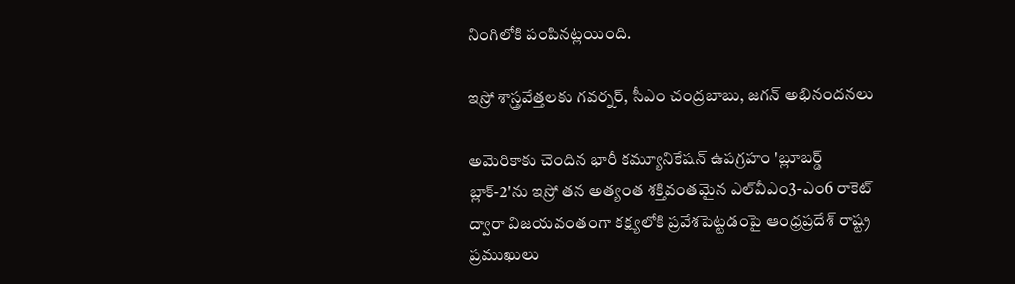నింగిలోకి పంపినట్లయింది.

ఇస్రో శాస్త్రవేత్తలకు గవర్నర్, సీఎం చంద్రబాబు, జగన్ అభినందనలు

అమెరికాకు చెందిన భారీ కమ్యూనికేషన్ ఉపగ్రహం 'బ్లూబర్డ్ బ్లాక్-2'ను ఇస్రో తన అత్యంత శక్తివంతమైన ఎల్‌వీఎం3-ఎం6 రాకెట్ ద్వారా విజయవంతంగా కక్ష్యలోకి ప్రవేశపెట్టడంపై ఆంధ్రప్రదేశ్ రాష్ట్ర ప్రముఖులు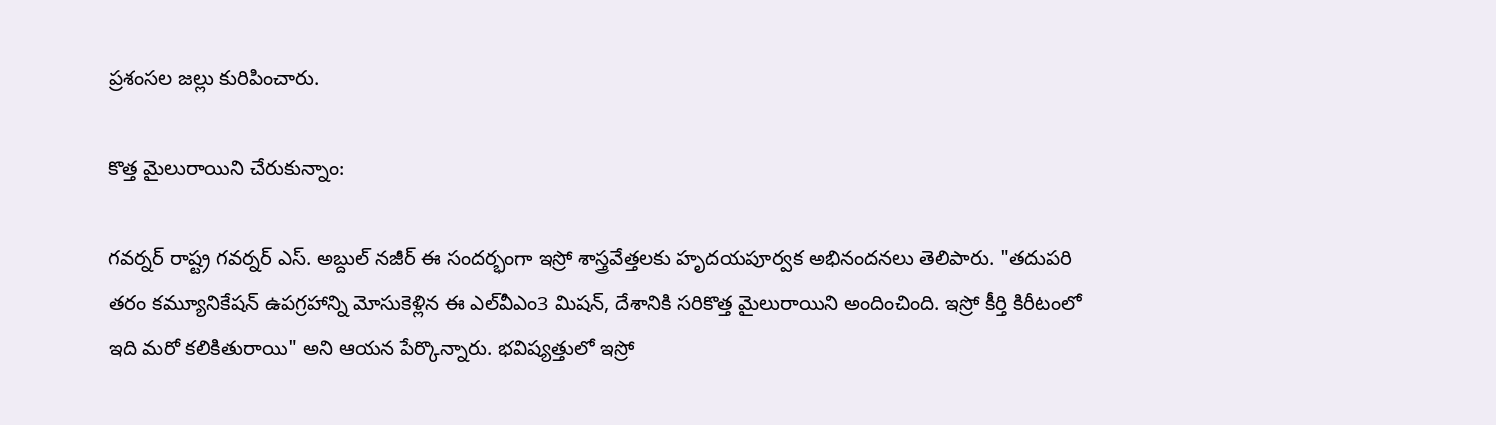ప్రశంసల జల్లు కురిపించారు.

కొత్త మైలురాయిని చేరుకున్నాం:

గవర్నర్ రాష్ట్ర గవర్నర్ ఎస్. అబ్దుల్ నజీర్ ఈ సందర్భంగా ఇస్రో శాస్త్రవేత్తలకు హృదయపూర్వక అభినందనలు తెలిపారు. "తదుపరి తరం కమ్యూనికేషన్ ఉపగ్రహాన్ని మోసుకెళ్లిన ఈ ఎల్‌వీఎం3 మిషన్, దేశానికి సరికొత్త మైలురాయిని అందించింది. ఇస్రో కీర్తి కిరీటంలో ఇది మరో కలికితురాయి" అని ఆయన పేర్కొన్నారు. భవిష్యత్తులో ఇస్రో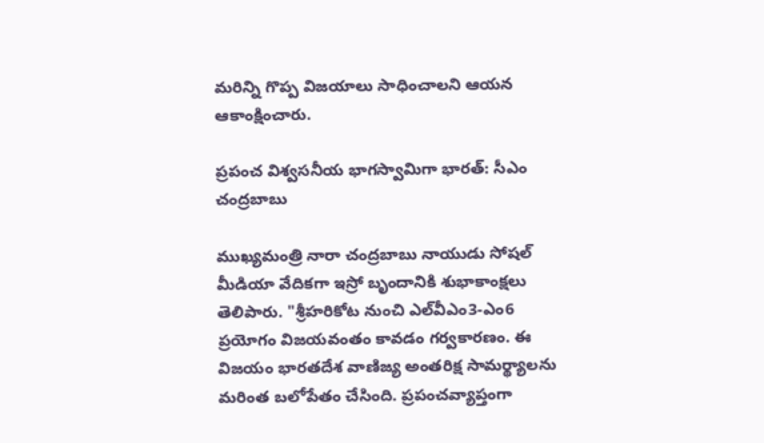మరిన్ని గొప్ప విజయాలు సాధించాలని ఆయన ఆకాంక్షించారు.

ప్రపంచ విశ్వసనీయ భాగస్వామిగా భారత్: సీఎం చంద్రబాబు

ముఖ్యమంత్రి నారా చంద్రబాబు నాయుడు సోషల్ మీడియా వేదికగా ఇస్రో బృందానికి శుభాకాంక్షలు తెలిపారు. "శ్రీహరికోట నుంచి ఎల్‌వీఎం3-ఎం6 ప్రయోగం విజయవంతం కావడం గర్వకారణం. ఈ విజయం భారతదేశ వాణిజ్య అంతరిక్ష సామర్థ్యాలను మరింత బలోపేతం చేసింది. ప్రపంచవ్యాప్తంగా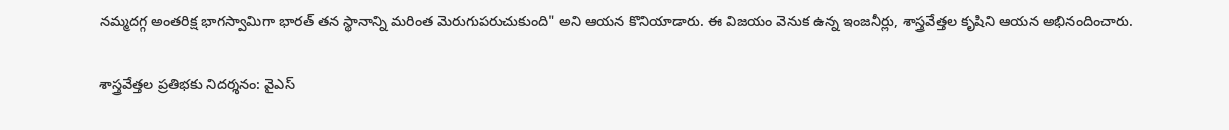నమ్మదగ్గ అంతరిక్ష భాగస్వామిగా భారత్ తన స్థానాన్ని మరింత మెరుగుపరుచుకుంది" అని ఆయన కొనియాడారు. ఈ విజయం వెనుక ఉన్న ఇంజనీర్లు, శాస్త్రవేత్తల కృషిని ఆయన అభినందించారు.

శాస్త్రవేత్తల ప్రతిభకు నిదర్శనం: వైఎస్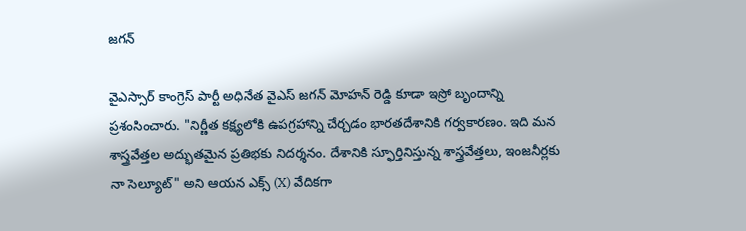జగన్

వైఎస్సార్ కాంగ్రెస్ పార్టీ అధినేత వైఎస్ జగన్ మోహన్ రెడ్డి కూడా ఇస్రో బృందాన్ని ప్రశంసించారు. "నిర్ణీత కక్ష్యలోకి ఉపగ్రహాన్ని చేర్చడం భారతదేశానికి గర్వకారణం. ఇది మన శాస్త్రవేత్తల అద్భుతమైన ప్రతిభకు నిదర్శనం. దేశానికి స్ఫూర్తినిస్తున్న శాస్త్రవేత్తలు, ఇంజనీర్లకు నా సెల్యూట్" అని ఆయన ఎక్స్ (X) వేదికగా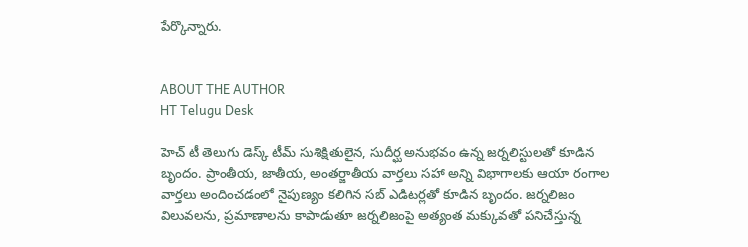పేర్కొన్నారు.


ABOUT THE AUTHOR
HT Telugu Desk

హెచ్ టీ తెలుగు డెస్క్ టీమ్ సుశిక్షితులైన, సుదీర్ఘ అనుభవం ఉన్న జర్నలిస్టులతో కూడిన బృందం. ప్రాంతీయ, జాతీయ, అంతర్జాతీయ వార్తలు సహా అన్ని విభాగాలకు ఆయా రంగాల వార్తలు అందించడంలో నైపుణ్యం కలిగిన సబ్ ఎడిటర్లతో కూడిన బృందం. జర్నలిజం విలువలను, ప్రమాణాలను కాపాడుతూ జర్నలిజంపై అత్యంత మక్కువతో పనిచేస్తున్న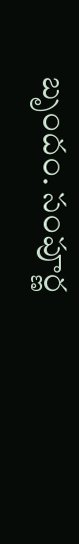బృందం. సంపూర్ణ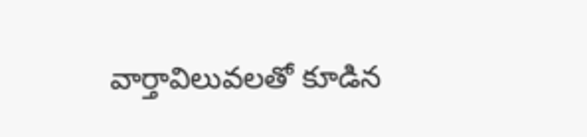వార్తావిలువలతో కూడిన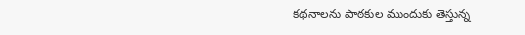కథనాలను పాఠకుల ముందుకు తెస్తున్న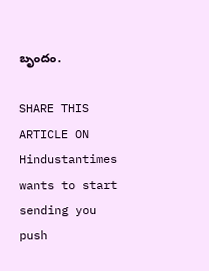బృందం.

SHARE THIS ARTICLE ON
Hindustantimes wants to start sending you push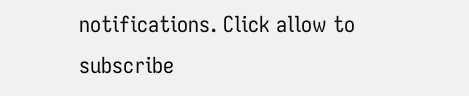notifications. Click allow to subscribe